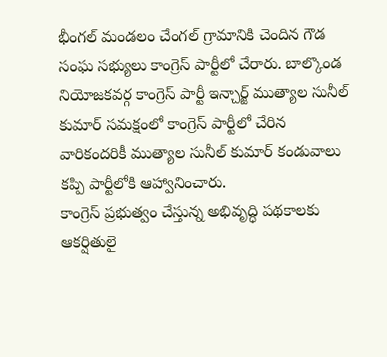భీంగల్ మండలం చేంగల్ గ్రామానికి చెందిన గౌడ సంఘ సభ్యులు కాంగ్రెస్ పార్టీలో చేరారు. బాల్కొండ నియోజకవర్గ కాంగ్రెస్ పార్టీ ఇన్చార్జ్ ముత్యాల సునీల్ కుమార్ సమక్షంలో కాంగ్రెస్ పార్టీలో చేరిన వారికందరికీ ముత్యాల సునీల్ కుమార్ కండువాలు కప్పి పార్టీలోకి ఆహ్వానించారు.
కాంగ్రెస్ ప్రభుత్వం చేస్తున్న అభివృద్ధి పథకాలకు ఆకర్షితులై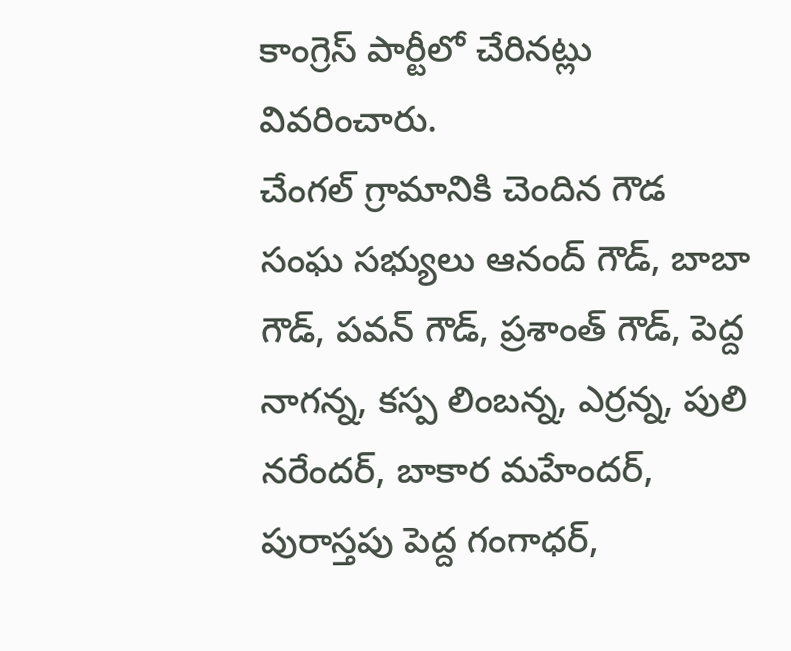కాంగ్రెస్ పార్టీలో చేరినట్లు వివరించారు.
చేంగల్ గ్రామానికి చెందిన గౌడ సంఘ సభ్యులు ఆనంద్ గౌడ్, బాబా గౌడ్, పవన్ గౌడ్, ప్రశాంత్ గౌడ్, పెద్ద నాగన్న, కస్ప లింబన్న, ఎర్రన్న, పులి నరేందర్, బాకార మహేందర్, పురాస్తపు పెద్ద గంగాధర్,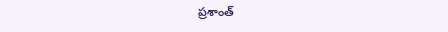ప్రశాంత్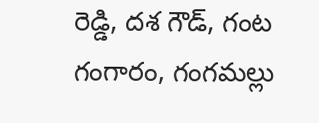రెడ్డి, దశ గౌడ్, గంట గంగారం, గంగమల్లు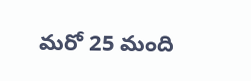మరో 25 మంది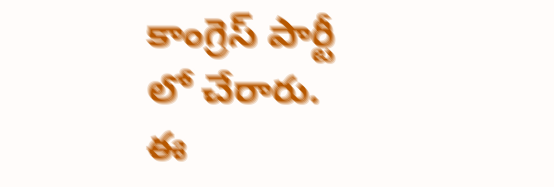కాంగ్రెస్ పార్టీ లో చేరారు. ఈ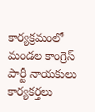కార్యక్రమంలో మండల కాంగ్రెస్ పార్టీ నాయకులు కార్యకర్తలు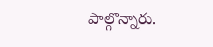పాల్గొన్నారు.